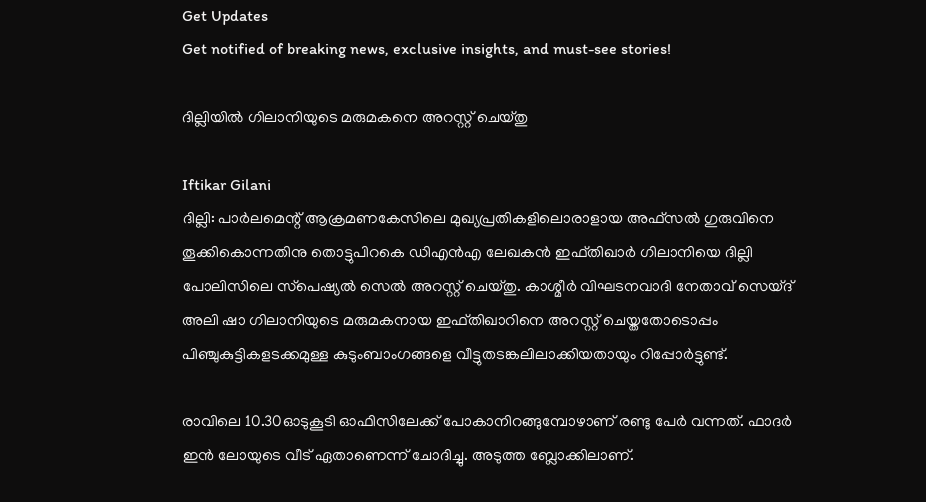Get Updates
Get notified of breaking news, exclusive insights, and must-see stories!

ദില്ലിയില്‍ ഗിലാനിയുടെ മരുമകനെ അറസ്റ്റ് ചെയ്തു

Iftikar Gilani
ദില്ലി: പാര്‍ലമെന്റ് ആക്രമണകേസിലെ മുഖ്യപ്രതികളിലൊരാളായ അഫ്‌സല്‍ ഗുരുവിനെ തൂക്കികൊന്നതിനു തൊട്ടുപിറകെ ഡിഎന്‍എ ലേഖകന്‍ ഇഫ്തിഖാര്‍ ഗിലാനിയെ ദില്ലി പോലിസിലെ സ്‌പെഷ്യല്‍ സെല്‍ അറസ്റ്റ് ചെയ്തു. കാശ്മീര്‍ വിഘടനവാദി നേതാവ് സെയ്ദ് അലി ഷാ ഗിലാനിയുടെ മരുമകനായ ഇഫ്തിഖാറിനെ അറസ്റ്റ് ചെയ്തതോടൊപ്പം പിഞ്ചുകുട്ടികളടക്കമുള്ള കുടുംബാംഗങ്ങളെ വീട്ടുതടങ്കലിലാക്കിയതായും റിപ്പോര്‍ട്ടുണ്ട്.

രാവിലെ 10.30ഓടുകൂടി ഓഫിസിലേക്ക് പോകാനിറങ്ങുമ്പോഴാണ് രണ്ടു പേര്‍ വന്നത്. ഫാദര്‍ ഇന്‍ ലോയുടെ വീട് ഏതാണെന്ന് ചോദിച്ചു. അടുത്ത ബ്ലോക്കിലാണ്.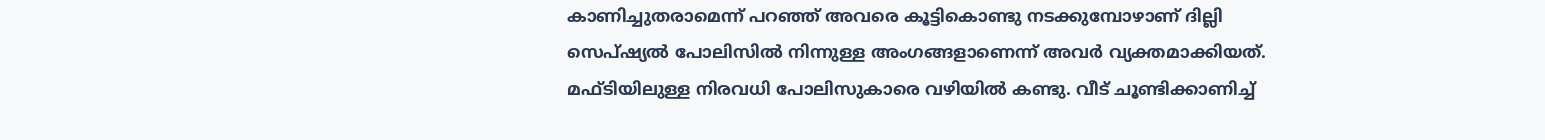കാണിച്ചുതരാമെന്ന് പറഞ്ഞ് അവരെ കൂട്ടികൊണ്ടു നടക്കുമ്പോഴാണ് ദില്ലി സെപ്ഷ്യല്‍ പോലിസില്‍ നിന്നുള്ള അംഗങ്ങളാണെന്ന് അവര്‍ വ്യക്തമാക്കിയത്. മഫ്ടിയിലുള്ള നിരവധി പോലിസുകാരെ വഴിയില്‍ കണ്ടു. വീട് ചൂണ്ടിക്കാണിച്ച്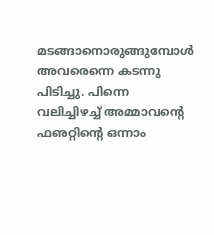മടങ്ങാനൊരുങ്ങുമ്പോള്‍ അവരെന്നെ കടന്നു പിടിച്ചു. പിന്നെ വലിച്ചിഴച്ച് അമ്മാവന്റെ ഫഌറ്റിന്റെ ഒന്നാം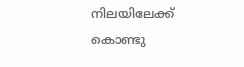നിലയിലേക്ക് കൊണ്ടു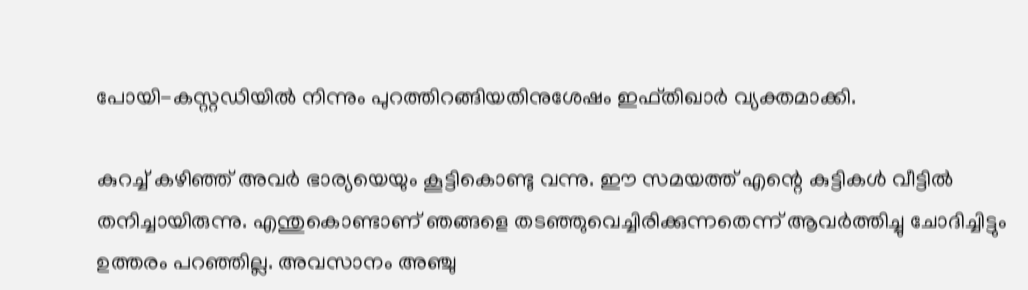പോയി-കസ്റ്റഡിയില്‍ നിന്നും പുറത്തിറങ്ങിയതിനുശേഷം ഇഫ്തിഖാര്‍ വ്യക്തമാക്കി.

കുറച്ച് കഴിഞ്ഞ് അവര്‍ ഭാര്യയെയും കൂട്ടികൊണ്ടു വന്നു. ഈ സമയത്ത് എന്റെ കുട്ടികള്‍ വീട്ടില്‍ തനിച്ചായിരുന്നു. എന്തുകൊണ്ടാണ് ഞങ്ങളെ തടഞ്ഞുവെച്ചിരിക്കുന്നതെന്ന് ആവര്‍ത്തിച്ചു ചോദിച്ചിട്ടും ഉത്തരം പറഞ്ഞില്ല. അവസാനം അഞ്ചു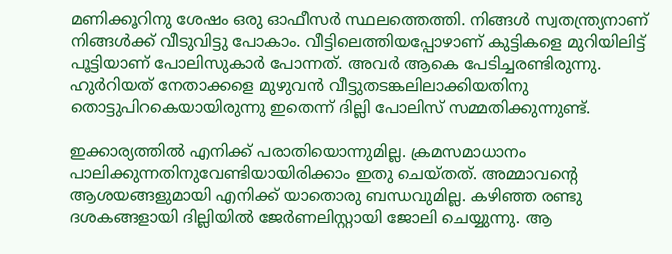മണിക്കൂറിനു ശേഷം ഒരു ഓഫീസര്‍ സ്ഥലത്തെത്തി. നിങ്ങള്‍ സ്വതന്ത്ര്യനാണ് നിങ്ങള്‍ക്ക് വീടുവിട്ടു പോകാം. വീട്ടിലെത്തിയപ്പോഴാണ് കുട്ടികളെ മുറിയിലിട്ട് പൂട്ടിയാണ് പോലിസുകാര്‍ പോന്നത്. അവര്‍ ആകെ പേടിച്ചരണ്ടിരുന്നു. ഹുര്‍റിയത് നേതാക്കളെ മുഴുവന്‍ വീട്ടുതടങ്കലിലാക്കിയതിനു തൊട്ടുപിറകെയായിരുന്നു ഇതെന്ന് ദില്ലി പോലിസ് സമ്മതിക്കുന്നുണ്ട്.

ഇക്കാര്യത്തില്‍ എനിക്ക് പരാതിയൊന്നുമില്ല. ക്രമസമാധാനം പാലിക്കുന്നതിനുവേണ്ടിയായിരിക്കാം ഇതു ചെയ്തത്. അമ്മാവന്റെ ആശയങ്ങളുമായി എനിക്ക് യാതൊരു ബന്ധവുമില്ല. കഴിഞ്ഞ രണ്ടു ദശകങ്ങളായി ദില്ലിയില്‍ ജേര്‍ണലിസ്റ്റായി ജോലി ചെയ്യുന്നു. ആ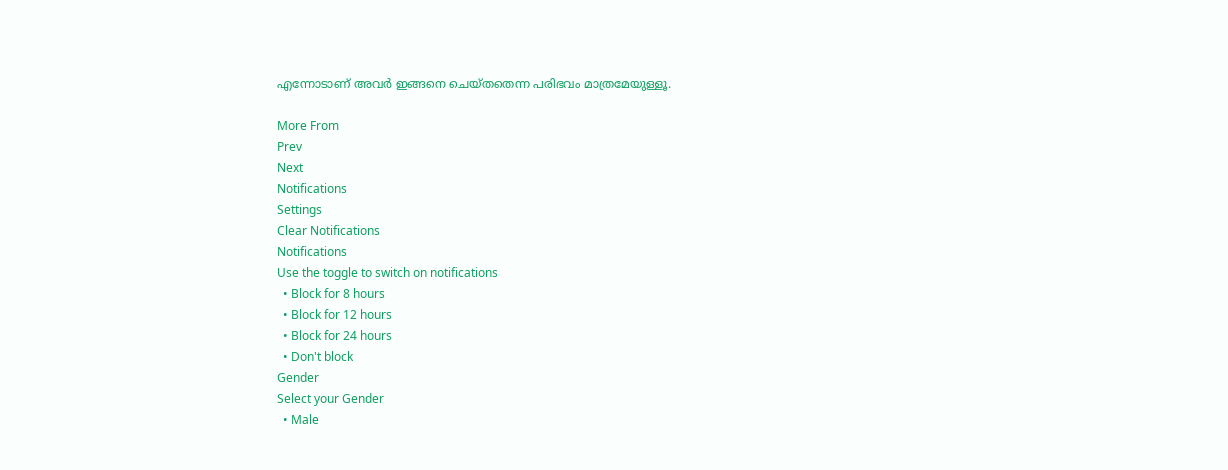എന്നോടാണ് അവര്‍ ഇങ്ങനെ ചെയ്തതെന്ന പരിഭവം മാത്രമേയുള്ളൂ.

More From
Prev
Next
Notifications
Settings
Clear Notifications
Notifications
Use the toggle to switch on notifications
  • Block for 8 hours
  • Block for 12 hours
  • Block for 24 hours
  • Don't block
Gender
Select your Gender
  • Male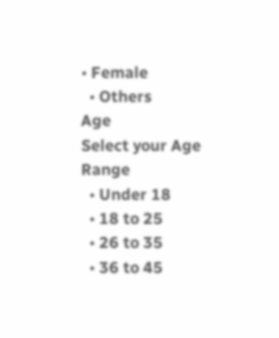• Female
  • Others
Age
Select your Age Range
  • Under 18
  • 18 to 25
  • 26 to 35
  • 36 to 45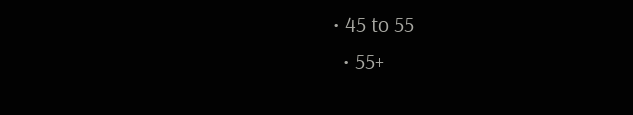• 45 to 55
  • 55+